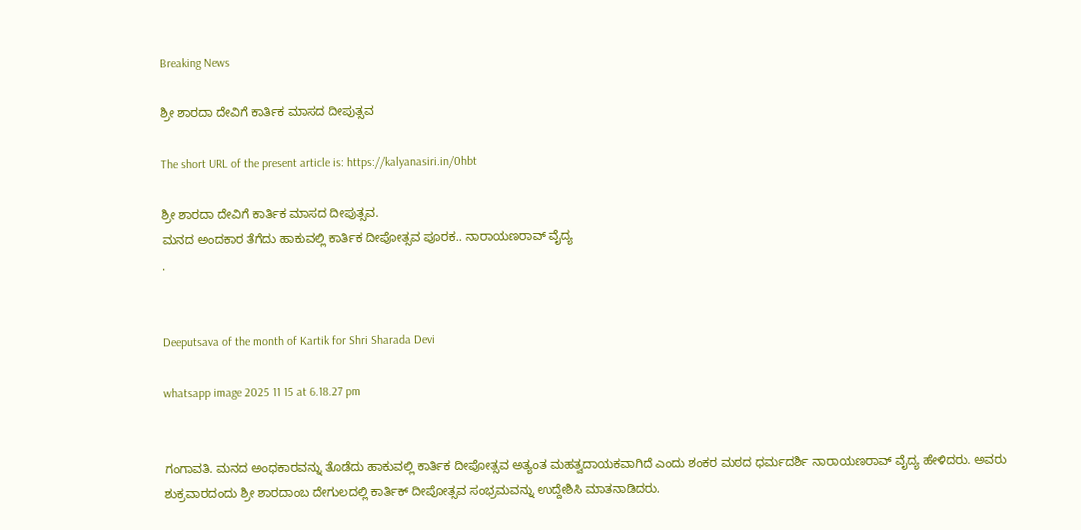Breaking News

ಶ್ರೀ ಶಾರದಾ ದೇವಿಗೆ ಕಾರ್ತಿಕ ಮಾಸದ ದೀಪುತ್ಸವ

The short URL of the present article is: https://kalyanasiri.in/0hbt

ಶ್ರೀ ಶಾರದಾ ದೇವಿಗೆ ಕಾರ್ತಿಕ ಮಾಸದ ದೀಪುತ್ಸವ.
ಮನದ ಅಂದಕಾರ ತೆಗೆದು ಹಾಕುವಲ್ಲಿ ಕಾರ್ತಿಕ ದೀಪೋತ್ಸವ ಪೂರಕ.. ನಾರಾಯಣರಾವ್ ವೈದ್ಯ
.


Deeputsava of the month of Kartik for Shri Sharada Devi

whatsapp image 2025 11 15 at 6.18.27 pm


ಗಂಗಾವತಿ. ಮನದ ಅಂಧಕಾರವನ್ನು ತೊಡೆದು ಹಾಕುವಲ್ಲಿ ಕಾರ್ತಿಕ ದೀಪೋತ್ಸವ ಅತ್ಯಂತ ಮಹತ್ವದಾಯಕವಾಗಿದೆ ಎಂದು ಶಂಕರ ಮಠದ ಧರ್ಮದರ್ಶಿ ನಾರಾಯಣರಾವ್ ವೈದ್ಯ ಹೇಳಿದರು. ಅವರು ಶುಕ್ರವಾರದಂದು ಶ್ರೀ ಶಾರದಾಂಬ ದೇಗುಲದಲ್ಲಿ ಕಾರ್ತಿಕ್ ದೀಪೋತ್ಸವ ಸಂಭ್ರಮವನ್ನು ಉದ್ದೇಶಿಸಿ ಮಾತನಾಡಿದರು.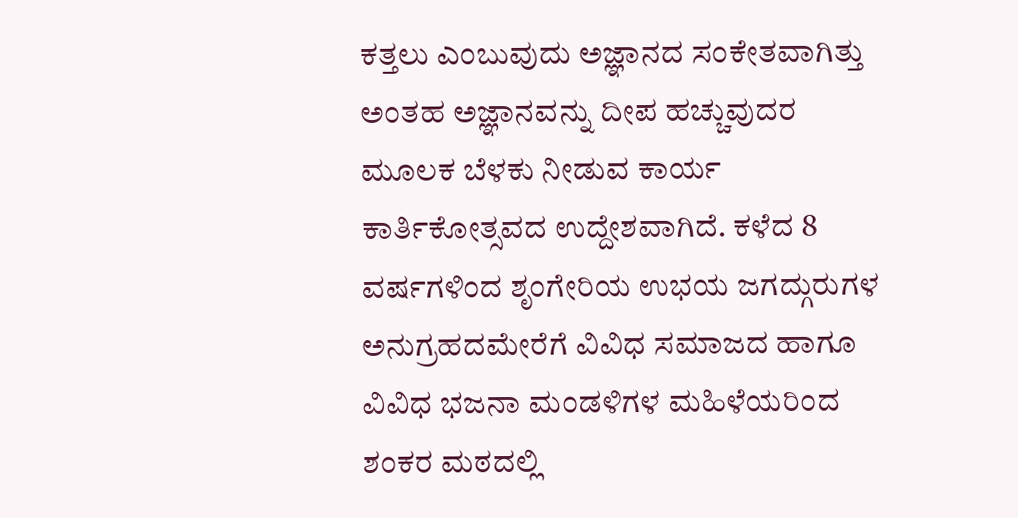ಕತ್ತಲು ಎಂಬುವುದು ಅಜ್ಞಾನದ ಸಂಕೇತವಾಗಿತ್ತು ಅಂತಹ ಅಜ್ಞಾನವನ್ನು ದೀಪ ಹಚ್ಚುವುದರ ಮೂಲಕ ಬೆಳಕು ನೀಡುವ ಕಾರ್ಯ ಕಾರ್ತಿಕೋತ್ಸವದ ಉದ್ದೇಶವಾಗಿದೆ. ಕಳೆದ 8 ವರ್ಷಗಳಿಂದ ಶೃಂಗೇರಿಯ ಉಭಯ ಜಗದ್ಗುರುಗಳ ಅನುಗ್ರಹದಮೇರೆಗೆ ವಿವಿಧ ಸಮಾಜದ ಹಾಗೂ ವಿವಿಧ ಭಜನಾ ಮಂಡಳಿಗಳ ಮಹಿಳೆಯರಿಂದ ಶಂಕರ ಮಠದಲ್ಲಿ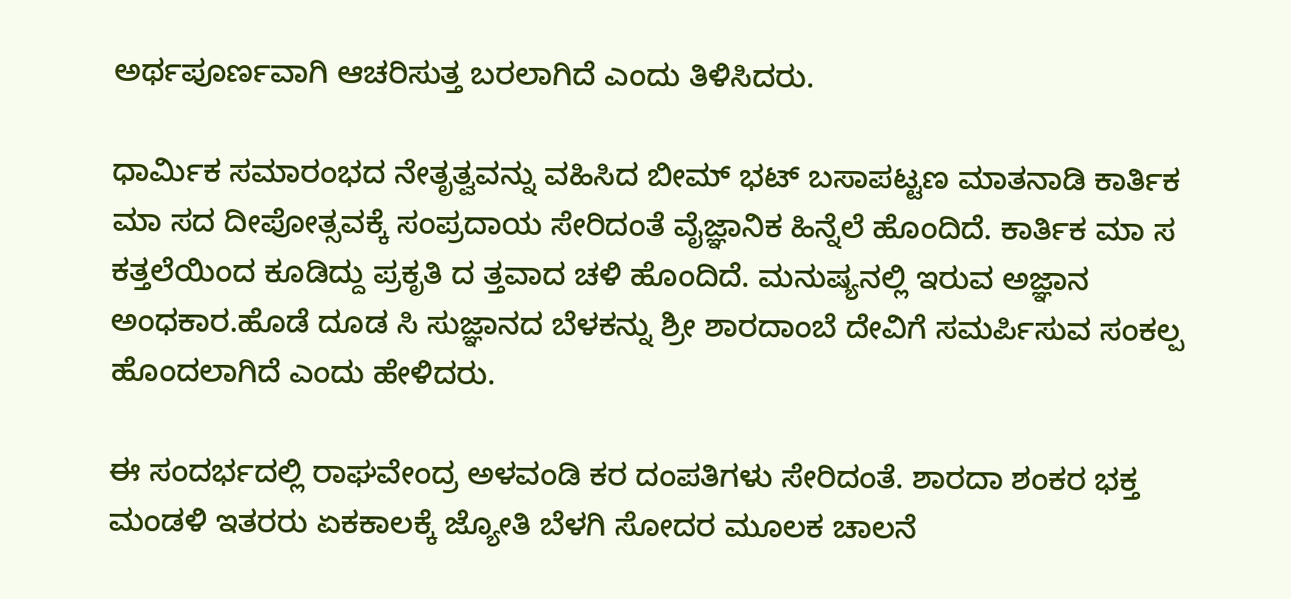ಅರ್ಥಪೂರ್ಣವಾಗಿ ಆಚರಿಸುತ್ತ ಬರಲಾಗಿದೆ ಎಂದು ತಿಳಿಸಿದರು.

ಧಾರ್ಮಿಕ ಸಮಾರಂಭದ ನೇತೃತ್ವವನ್ನು ವಹಿಸಿದ ಬೀಮ್ ಭಟ್ ಬಸಾಪಟ್ಟಣ ಮಾತನಾಡಿ ಕಾರ್ತಿಕ ಮಾ ಸದ ದೀಪೋತ್ಸವಕ್ಕೆ ಸಂಪ್ರದಾಯ ಸೇರಿದಂತೆ ವೈಜ್ಞಾನಿಕ ಹಿನ್ನೆಲೆ ಹೊಂದಿದೆ. ಕಾರ್ತಿಕ ಮಾ ಸ ಕತ್ತಲೆಯಿಂದ ಕೂಡಿದ್ದು ಪ್ರಕೃತಿ ದ ತ್ತವಾದ ಚಳಿ ಹೊಂದಿದೆ. ಮನುಷ್ಯನಲ್ಲಿ ಇರುವ ಅಜ್ಞಾನ ಅಂಧಕಾರ.ಹೊಡೆ ದೂಡ ಸಿ ಸುಜ್ಞಾನದ ಬೆಳಕನ್ನು ಶ್ರೀ ಶಾರದಾಂಬೆ ದೇವಿಗೆ ಸಮರ್ಪಿಸುವ ಸಂಕಲ್ಪ ಹೊಂದಲಾಗಿದೆ ಎಂದು ಹೇಳಿದರು.

ಈ ಸಂದರ್ಭದಲ್ಲಿ ರಾಘವೇಂದ್ರ ಅಳವಂಡಿ ಕರ ದಂಪತಿಗಳು ಸೇರಿದಂತೆ. ಶಾರದಾ ಶಂಕರ ಭಕ್ತ ಮಂಡಳಿ ಇತರರು ಏಕಕಾಲಕ್ಕೆ ಜ್ಯೋತಿ ಬೆಳಗಿ ಸೋದರ ಮೂಲಕ ಚಾಲನೆ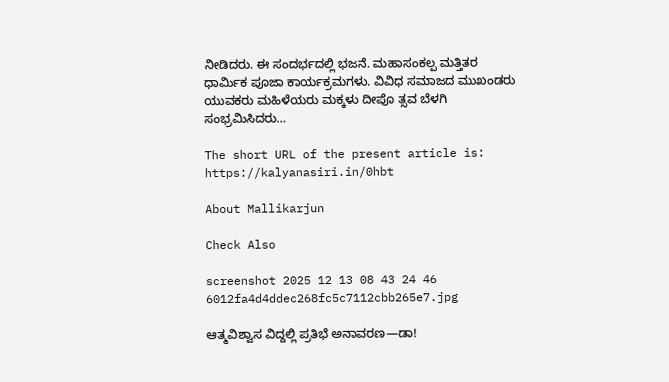ನೀಡಿದರು. ಈ ಸಂದರ್ಭದಲ್ಲಿ ಭಜನೆ. ಮಹಾಸಂಕಲ್ಪ ಮತ್ತಿತರ ಧಾರ್ಮಿಕ ಪೂಜಾ ಕಾರ್ಯಕ್ರಮಗಳು. ವಿವಿಧ ಸಮಾಜದ ಮುಖಂಡರು ಯುವಕರು ಮಹಿಳೆಯರು ಮಕ್ಕಳು ದೀಪೊ ತ್ಸವ ಬೆಳಗಿ ಸಂಭ್ರಮಿಸಿದರು…

The short URL of the present article is: https://kalyanasiri.in/0hbt

About Mallikarjun

Check Also

screenshot 2025 12 13 08 43 24 46 6012fa4d4ddec268fc5c7112cbb265e7.jpg

ಆತ್ಮವಿಶ್ವಾಸ ವಿದ್ದಲ್ಲಿ ಪ್ರತಿಭೆ ಅನಾವರಣ—ಡಾ!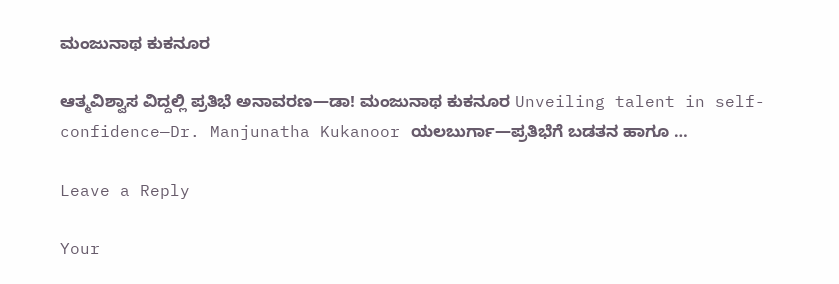ಮಂಜುನಾಥ ಕುಕನೂರ

ಆತ್ಮವಿಶ್ವಾಸ ವಿದ್ದಲ್ಲಿ ಪ್ರತಿಭೆ ಅನಾವರಣ—ಡಾ! ಮಂಜುನಾಥ ಕುಕನೂರ Unveiling talent in self-confidence—Dr. Manjunatha Kukanoor ಯಲಬುರ್ಗಾ—ಪ್ರತಿಭೆಗೆ ಬಡತನ ಹಾಗೂ …

Leave a Reply

Your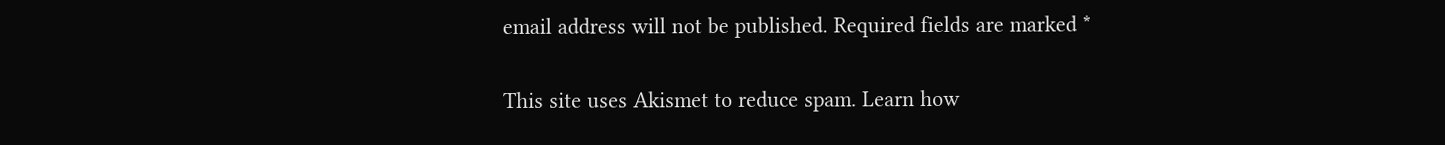email address will not be published. Required fields are marked *

This site uses Akismet to reduce spam. Learn how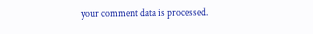your comment data is processed.